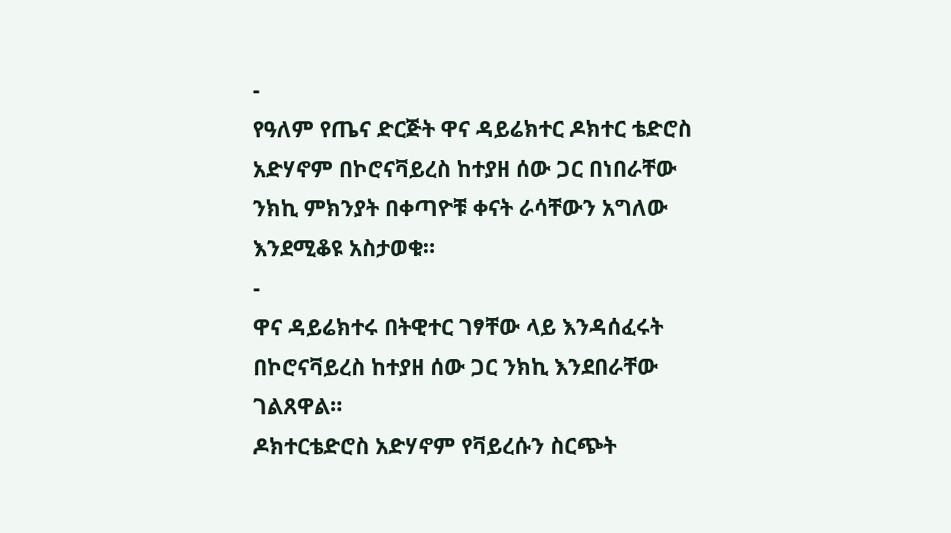-
የዓለም የጤና ድርጅት ዋና ዳይሬክተር ዶክተር ቴድሮስ አድሃኖም በኮሮናቫይረስ ከተያዘ ሰው ጋር በነበራቸው ንክኪ ምክንያት በቀጣዮቹ ቀናት ራሳቸውን አግለው እንደሚቆዩ አስታወቁ።
-
ዋና ዳይሬክተሩ በትዊተር ገፃቸው ላይ እንዳሰፈሩት በኮሮናቫይረስ ከተያዘ ሰው ጋር ንክኪ እንደበራቸው ገልጸዋል።
ዶክተርቴድሮስ አድሃኖም የቫይረሱን ስርጭት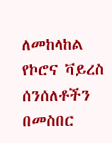ለመከላከል የኮሮና ቫይረስ ሰንሰለቶችን በመስበር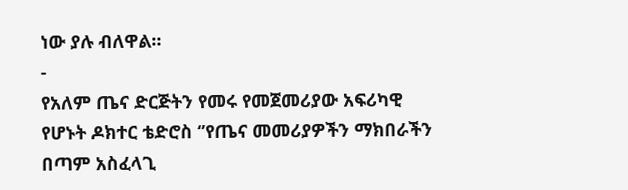ነው ያሉ ብለዋል።
-
የአለም ጤና ድርጅትን የመሩ የመጀመሪያው አፍሪካዊ የሆኑት ዶክተር ቴድሮስ ‘’የጤና መመሪያዎችን ማክበራችን በጣም አስፈላጊ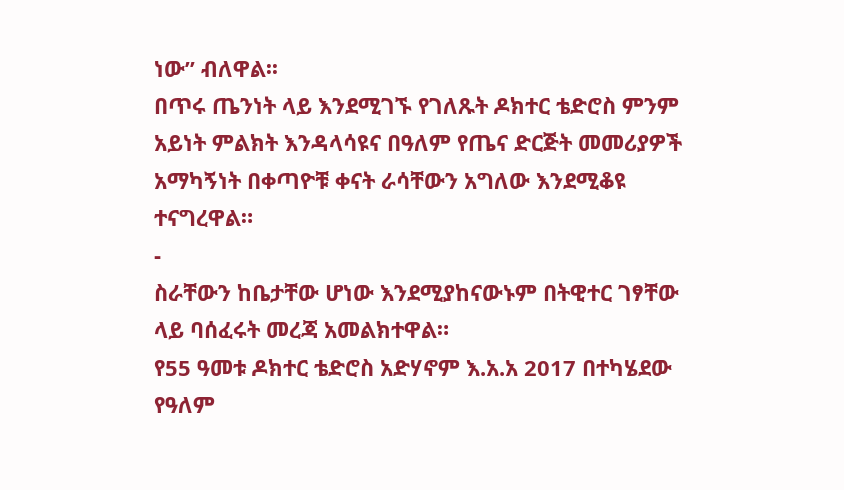ነው” ብለዋል፡፡
በጥሩ ጤንነት ላይ እንደሚገኙ የገለጹት ዶክተር ቴድሮስ ምንም አይነት ምልክት እንዳላሳዩና በዓለም የጤና ድርጅት መመሪያዎች አማካኝነት በቀጣዮቹ ቀናት ራሳቸውን አግለው እንደሚቆዩ ተናግረዋል።
-
ስራቸውን ከቤታቸው ሆነው እንደሚያከናውኑም በትዊተር ገፃቸው ላይ ባሰፈሩት መረጃ አመልክተዋል።
የ55 ዓመቱ ዶክተር ቴድሮስ አድሃኖም እ.አ.አ 2017 በተካሄደው የዓለም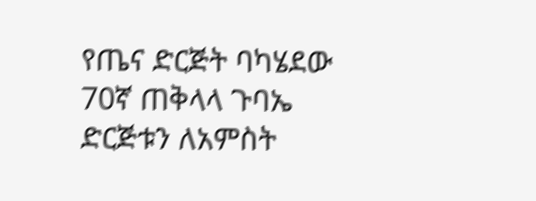የጤና ድርጅት ባካሄደው 70ኛ ጠቅላላ ጉባኤ ድርጅቱን ለአምስት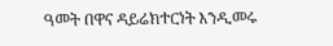ዓመት በዋና ዳይሬክተርነት እንዲመሩ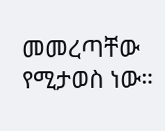መመረጣቸው የሚታወስ ነው።